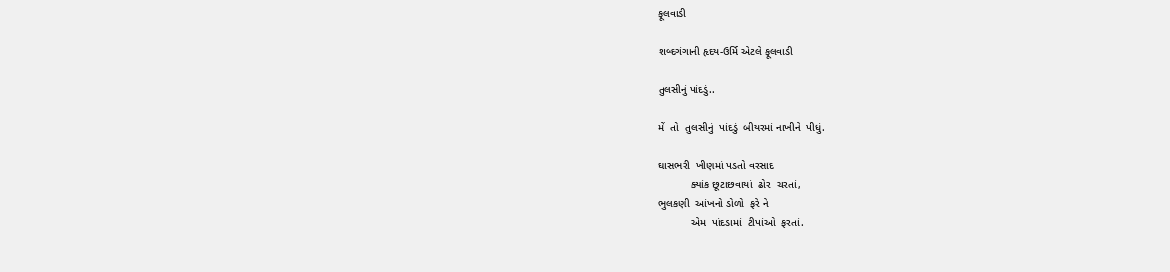ફૂલવાડી

શબ્દગંગાની હૃદય-ઉર્મિ એટલે ફૂલવાડી

તુલસીનું પાંદડું..

મેં  તો  તુલસીનું  પાંદડું  બીયરમાં નાખીને  પીધું.

ઘાસભરી  ખીણમાં પડતો વરસાદ
           ક્યાંક છૂટાછવાયાં  ઢોર  ચરતાં,
ભુલકણી  આંખનો ડોળો  ફરે ને
           એમ  પાંદડામાં  ટીપાંઓ  ફરતાં.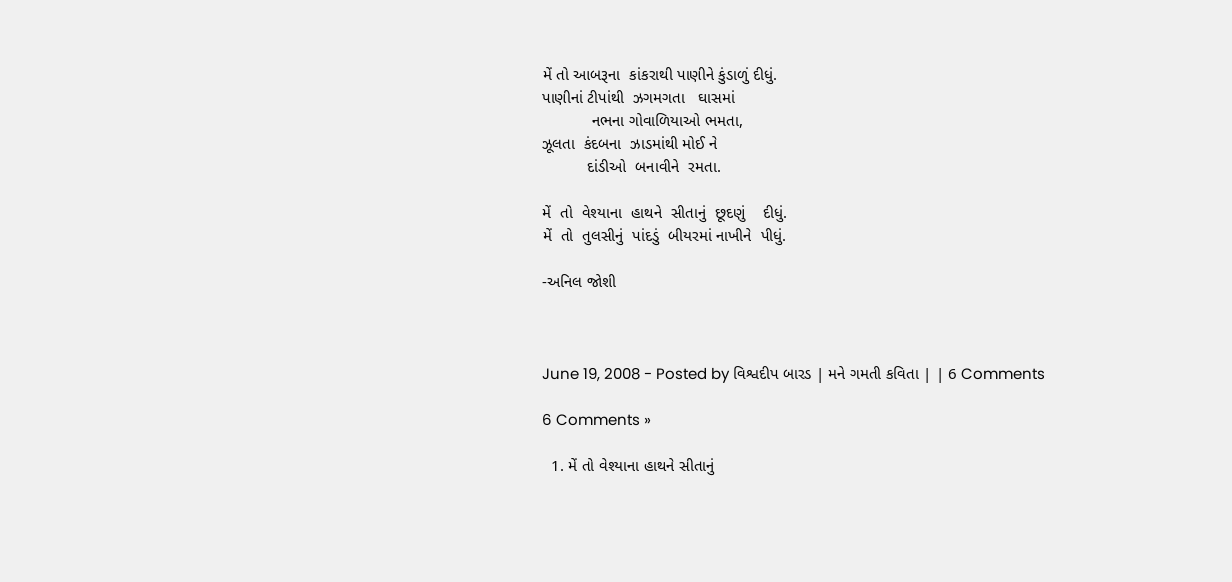મેં તો આબરૂના  કાંકરાથી પાણીને કુંડાળું દીધું.
પાણીનાં ટીપાંથી  ઝગમગતા   ઘાસમાં
           નભના ગોવાળિયાઓ ભમતા,
ઝૂલતા  કંદબના  ઝાડમાંથી મોઈ ને
          દાંડીઓ  બનાવીને  રમતા.

મેં  તો  વેશ્યાના  હાથને  સીતાનું  છૂદણું    દીધું.
મેં  તો  તુલસીનું  પાંદડું  બીયરમાં નાખીને  પીધું.

-અનિલ જોશી



June 19, 2008 - Posted by વિશ્વદીપ બારડ | મને ગમતી કવિતા | | 6 Comments

6 Comments »

  1. મેં તો વેશ્યાના હાથને સીતાનું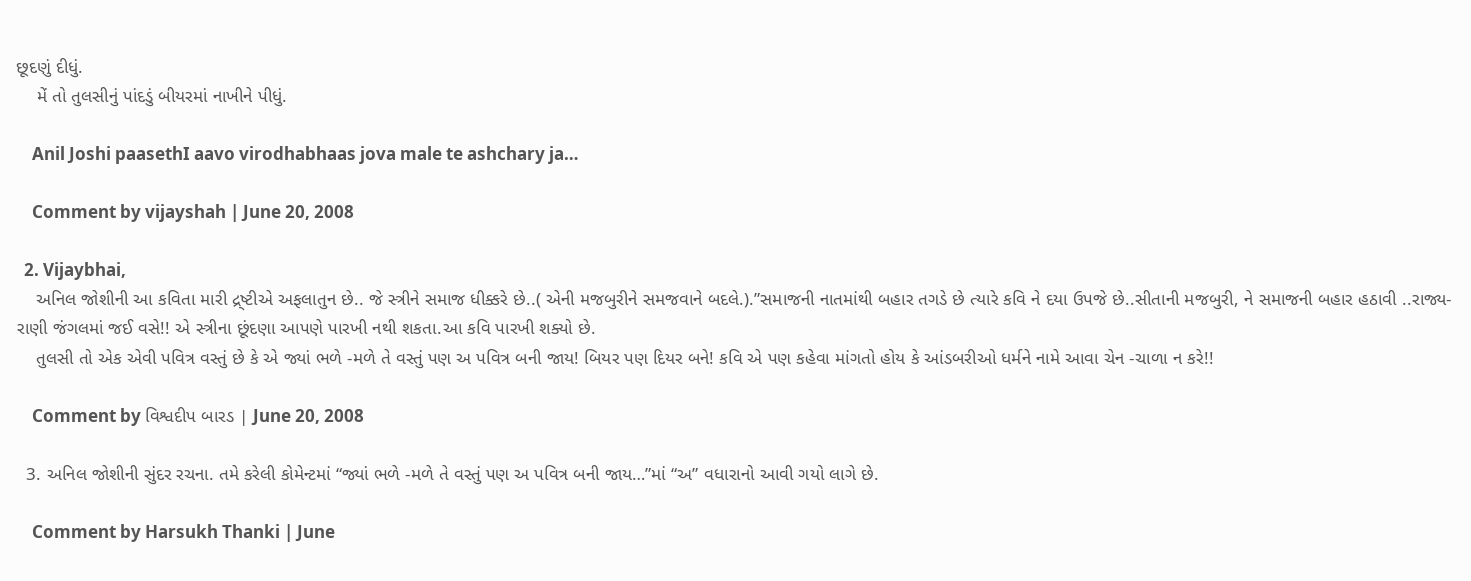છૂદણું દીધું.
    મેં તો તુલસીનું પાંદડું બીયરમાં નાખીને પીધું.

    Anil Joshi paasethI aavo virodhabhaas jova male te ashchary ja…

    Comment by vijayshah | June 20, 2008

  2. Vijaybhai,
    અનિલ જોશીની આ કવિતા મારી દ્ર્ષ્ટીએ અફલાતુન છે.. જે સ્ત્રીને સમાજ ધીક્કરે છે..( એની મજબુરીને સમજવાને બદલે.).”સમાજની નાતમાંથી બહાર તગડે છે ત્યારે કવિ ને દયા ઉપજે છે..સીતાની મજબુરી, ને સમાજની બહાર હઠાવી ..રાજ્ય-રાણી જંગલમાં જઈ વસે!! એ સ્ત્રીના છૂંદણા આપણે પારખી નથી શકતા.આ કવિ પારખી શક્યો છે.
    તુલસી તો એક એવી પવિત્ર વસ્તું છે કે એ જ્યાં ભળે -મળે તે વસ્તું પણ અ પવિત્ર બની જાય! બિયર પણ દિયર બને! કવિ એ પણ કહેવા માંગતો હોય કે આંડબરીઓ ધર્મને નામે આવા ચેન -ચાળા ન કરે!!

    Comment by વિશ્વદીપ બારડ | June 20, 2008

  3. અનિલ જોશીની સુંદર રચના. તમે કરેલી કોમેન્ટમાં “જ્યાં ભળે -મળે તે વસ્તું પણ અ પવિત્ર બની જાય…”માં “અ” વધારાનો આવી ગયો લાગે છે.

    Comment by Harsukh Thanki | June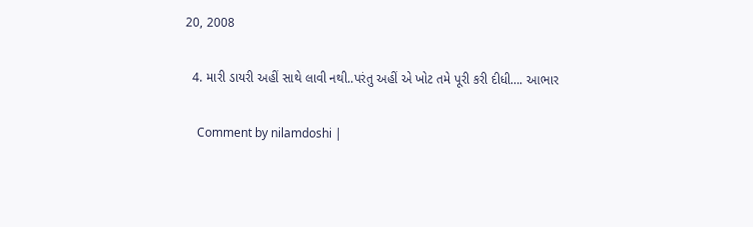20, 2008

  4. મારી ડાયરી અહીં સાથે લાવી નથી..પરંતુ અહીં એ ખોટ તમે પૂરી કરી દીધી…. આભાર

    Comment by nilamdoshi |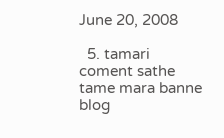June 20, 2008

  5. tamari coment sathe tame mara banne blog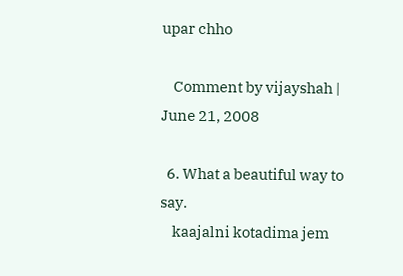upar chho

    Comment by vijayshah | June 21, 2008

  6. What a beautiful way to say.
    kaajalni kotadima jem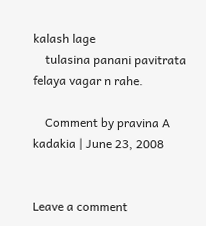kalash lage
    tulasina panani pavitrata felaya vagar n rahe.

    Comment by pravina A kadakia | June 23, 2008


Leave a comment